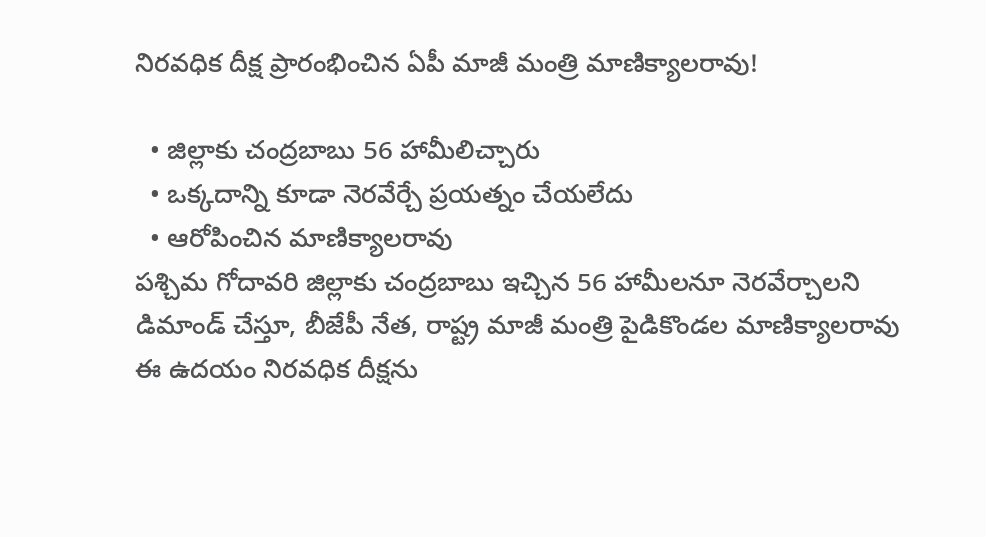నిరవధిక దీక్ష ప్రారంభించిన ఏపీ మాజీ మంత్రి మాణిక్యాలరావు!

  • జిల్లాకు చంద్రబాబు 56 హామీలిచ్చారు
  • ఒక్కదాన్ని కూడా నెరవేర్చే ప్రయత్నం చేయలేదు
  • ఆరోపించిన మాణిక్యాలరావు
పశ్చిమ గోదావరి జిల్లాకు చంద్రబాబు ఇచ్చిన 56 హామీలనూ నెరవేర్చాలని డిమాండ్ చేస్తూ, బీజేపీ నేత, రాష్ట్ర మాజీ మంత్రి పైడికొండల మాణిక్యాలరావు ఈ ఉదయం నిరవధిక దీక్షను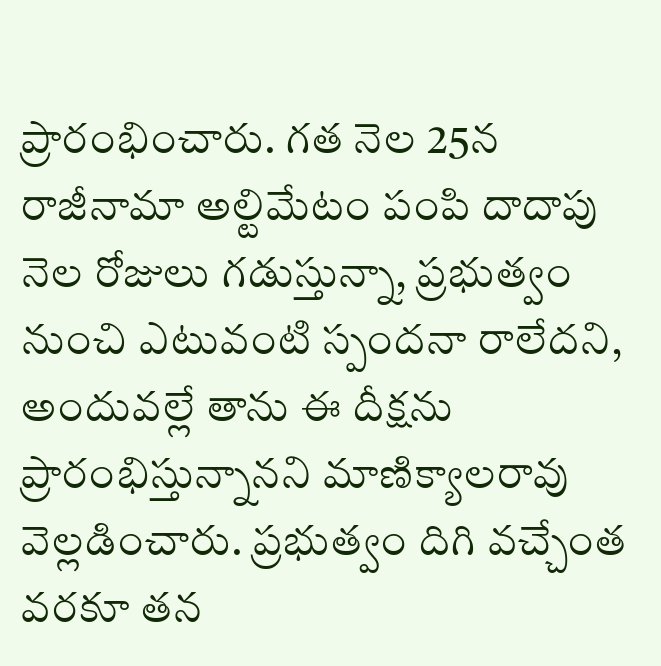ప్రారంభించారు. గత నెల 25న రాజీనామా అల్టిమేటం పంపి దాదాపు నెల రోజులు గడుస్తున్నా, ప్రభుత్వం నుంచి ఎటువంటి స్పందనా రాలేదని, అందువల్లే తాను ఈ దీక్షను ప్రారంభిస్తున్నానని మాణిక్యాలరావు వెల్లడించారు. ప్రభుత్వం దిగి వచ్చేంత వరకూ తన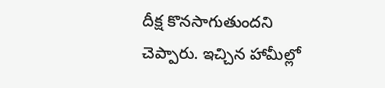దీక్ష కొనసాగుతుందని చెప్పారు. ఇచ్చిన హామీల్లో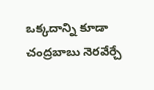ఒక్కదాన్ని కూడా చంద్రబాబు నెరవేర్చే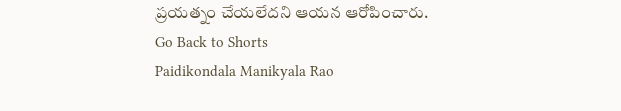ప్రయత్నం చేయలేదని ఆయన ఆరోపించారు.
Go Back to Shorts
Paidikondala Manikyala Rao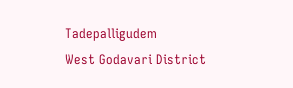Tadepalligudem
West Godavari District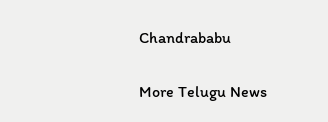Chandrababu

More Telugu News